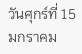วันศุกร์ที่ 15 มกราคม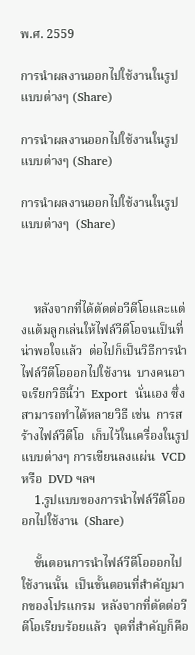พ.ศ. 2559

การนำผลงานออกไปใช้งานในรูปแบบต่างๆ (Share)

การนำผลงานออกไปใช้งานในรูปแบบต่างๆ (Share)

การนำผลงานออกไปใช้งานในรูปแบบต่างๆ  (Share)



    หลังจากที่ได้ตัดต่อวีดีโอและแต่งแต้มลูกเล่นให้ไฟล์วีดีโอจนเป็นที่น่าพอใจแล้ว  ต่อไปก็เป็นวิธีการนำไฟล์วีดีโอออกไปใช้งาน  บางคนอาจเรียกวิธีนี้ว่า  Export  นั่นเอง ซึ่งสามารถทำได้หลายวิธี เช่น  การสร้างไฟล์วีดีโอ  เก็บไว้ในเครื่องในรูปแบบต่างๆ การเขียนลงแผ่น  VCD  หรือ  DVD ฯลฯ
    1.รูปแบบของการนำไฟล์วีดีโอออกไปใช้งาน  (Share)

    ขั้นตอนการนำไฟล์วีดีโอออกไปใช้งานนั้น  เป็นขั้นตอนที่สำคัญมากของโปรแกรม  หลังจากที่ตัดต่อวีดีโอเรียบร้อยแล้ว  จุดที่สำคัญก็คือ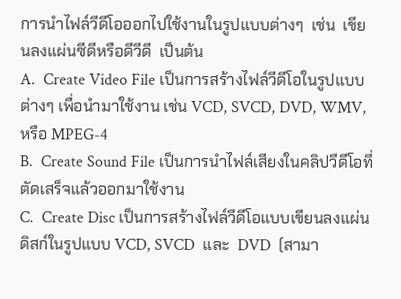การนำไฟล์วีดีโอออกไปใช้งานในรูปแบบต่างๆ  เช่น  เขียนลงแผ่นซีดีหรือดีวีดี  เป็นต้น
A.  Create Video File เป็นการสร้างไฟล์วีดีโอในรูปแบบต่างๆ เพื่อนำมาใช้งาน เช่น VCD, SVCD, DVD, WMV,  หรือ MPEG-4
B.  Create Sound File เป็นการนำไฟล์เสียงในคลิปวีดีโอที่ตัดเสร็จแล้วออกมาใช้งาน
C.  Create Disc เป็นการสร้างไฟล์วีดีโอแบบเขียนลงแผ่นดิสก์ในรูปแบบ VCD, SVCD  และ  DVD  (สามา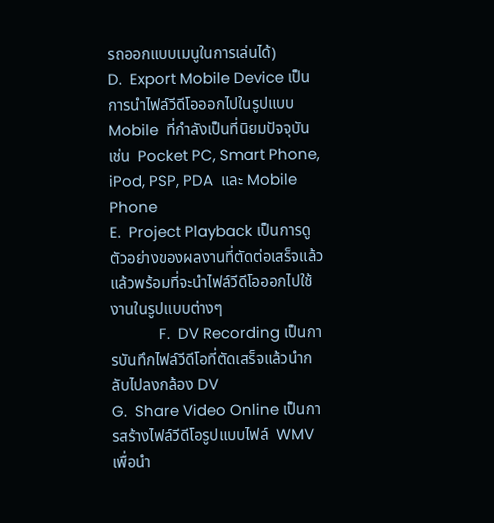รถออกแบบเมนูในการเล่นได้)
D.  Export Mobile Device เป็นการนำไฟล์วีดีโอออกไปในรูปแบบ  Mobile  ที่กำลังเป็นที่นิยมปัจจุบัน เช่น  Pocket PC, Smart Phone, iPod, PSP, PDA  และ Mobile Phone
E.  Project Playback เป็นการดูตัวอย่างของผลงานที่ตัดต่อเสร็จแล้ว แล้วพร้อมที่จะนำไฟล์วีดีโอออกไปใช้งานในรูปแบบต่างๆ
            F.  DV Recording เป็นการบันทึกไฟล์วีดีโอที่ตัดเสร็จแล้วนำกลับไปลงกล้อง DV
G.  Share Video Online เป็นการสร้างไฟล์วีดีโอรูปแบบไฟล์  WMV  เพื่อนำ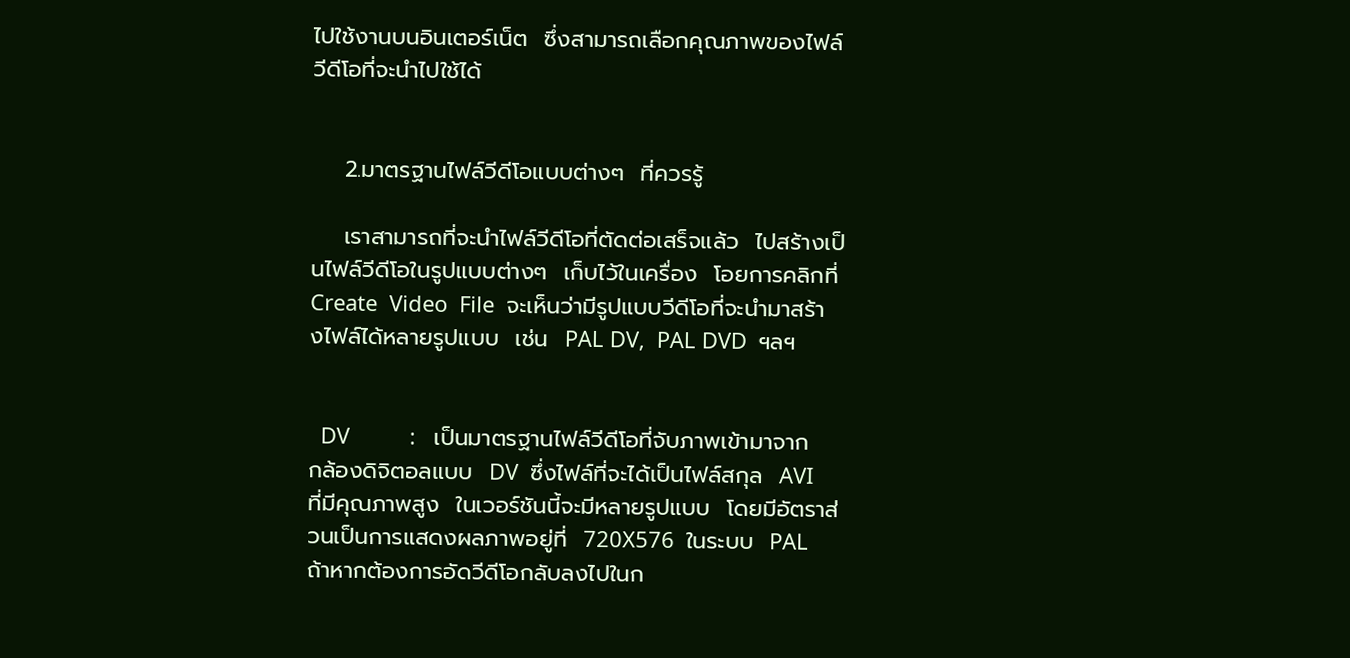ไปใช้งานบนอินเตอร์เน็ต  ซึ่งสามารถเลือกคุณภาพของไฟล์วีดีโอที่จะนำไปใช้ได้


    2.มาตรฐานไฟล์วีดีโอแบบต่างๆ  ที่ควรรู้

    เราสามารถที่จะนำไฟล์วีดีโอที่ตัดต่อเสร็จแล้ว  ไปสร้างเป็นไฟล์วีดีโอในรูปแบบต่างๆ  เก็บไว้ในเครื่อง  โอยการคลิกที่  Create  Video  File  จะเห็นว่ามีรูปแบบวีดีโอที่จะนำมาสร้างไฟล์ได้หลายรูปแบบ  เช่น  PAL DV,  PAL DVD  ฯลฯ


  DV          :   เป็นมาตรฐานไฟล์วีดีโอที่จับภาพเข้ามาจากกล้องดิจิตอลแบบ  DV  ซึ่งไฟล์ที่จะได้เป็นไฟล์สกุล  AVI  ที่มีคุณภาพสูง  ในเวอร์ชันนี้จะมีหลายรูปแบบ  โดยมีอัตราส่วนเป็นการแสดงผลภาพอยู่ที่  720X576  ในระบบ  PAL  ถ้าหากต้องการอัดวีดีโอกลับลงไปในก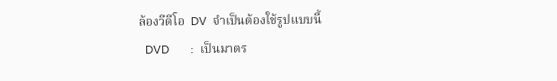ล้องวีดีโอ  DV  จำเป็นต้องใช้รูปแบบนี้
  DVD       :  เป็นมาตร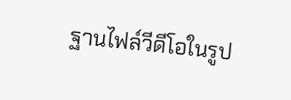ฐานไฟล์วีดีโอในรูป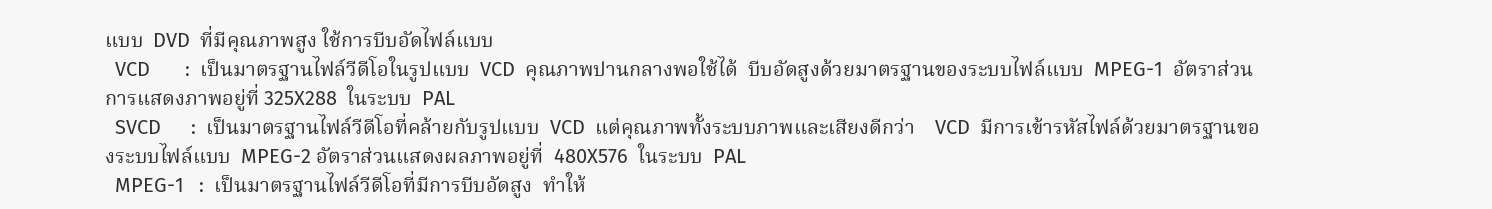แบบ  DVD  ที่มีคุณภาพสูง ใช้การบีบอัดไฟล์แบบ
  VCD       :  เป็นมาตรฐานไฟล์วีดีโอในรูปแบบ  VCD  คุณภาพปานกลางพอใช้ได้  บีบอัดสูงด้วยมาตรฐานของระบบไฟล์แบบ  MPEG-1  อัตราส่วนการแสดงภาพอยู่ที่ 325X288  ในระบบ  PAL
  SVCD      :  เป็นมาตรฐานไฟล์วีดีโอที่คล้ายกับรูปแบบ  VCD  แต่คุณภาพทั้งระบบภาพและเสียงดีกว่า    VCD  มีการเข้ารหัสไฟล์ด้วยมาตรฐานของระบบไฟล์แบบ  MPEG-2 อัตราส่วนแสดงผลภาพอยู่ที่  480X576  ในระบบ  PAL
  MPEG-1   :  เป็นมาตรฐานไฟล์วีดีโอที่มีการบีบอัดสูง  ทำให้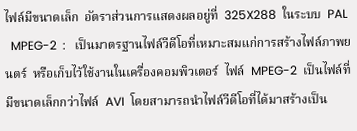ไฟล์มีขนาดเล็ก  อัตราส่วนการแสดงผลอยู่ที่  325X288  ในระบบ  PAL
  MPEG-2  :   เป็นมาตรฐานไฟล์วีดีโอที่เหมาะสมแก่การสร้างไฟล์ภาพยนตร์  หรือเก็บไว้ใช้งานในเครื่องคอมพิวเตอร์  ไฟล์  MPEG-2  เป็นไฟล์ที่มีขนาดเล็กกว่าไฟล์  AVI  โดยสามารถนำไฟล์วีดีโอที่ได้มาสร้างเป็น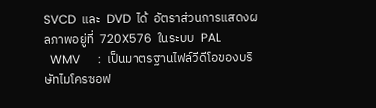SVCD  และ  DVD  ได้  อัตราส่วนการแสดงผลภาพอยู่ที่  720X576  ในระบบ  PAL
  WMV      :  เป็นมาตรฐานไฟล์วีดีโอของบริษัทไมโครซอฟ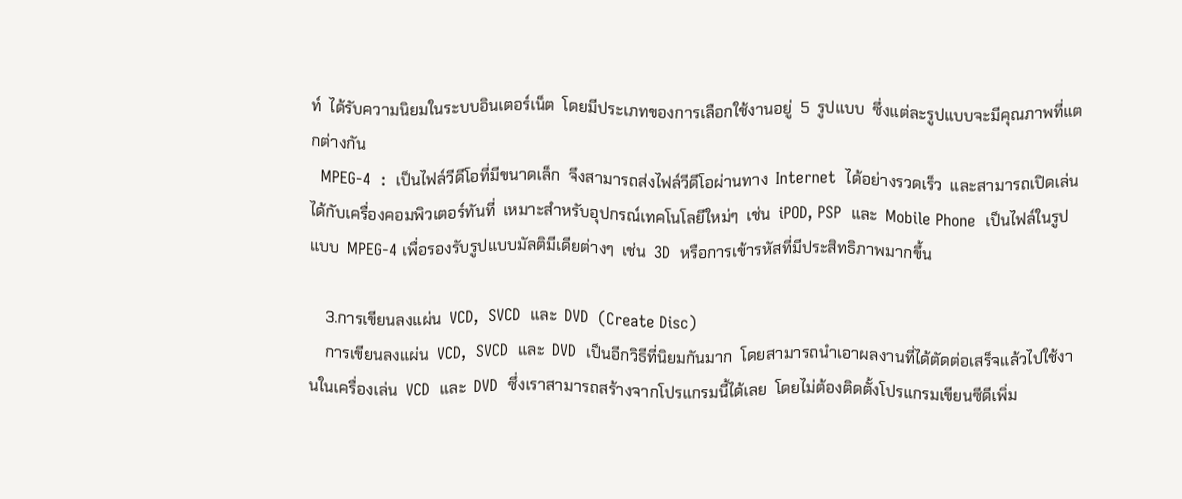ท์  ได้รับความนิยมในระบบอินเตอร์เน็ต  โดยมีประเภทของการเลือกใช้งานอยู่  5  รูปแบบ  ซึ่งแต่ละรูปแบบจะมีคุณภาพที่แตกต่างกัน
  MPEG-4  :  เป็นไฟล์วีดีโอที่มีขนาดเล็ก  จึงสามารถส่งไฟล์วีดีโอผ่านทาง  Internet  ได้อย่างรวดเร็ว  และสามารถเปิดเล่นได้กับเครื่องคอมพิวเตอร์ทันที่  เหมาะสำหรับอุปกรณ์เทคโนโลยีใหม่ๆ  เช่น  iPOD, PSP  และ  Mobile Phone  เป็นไฟล์ในรูปแบบ  MPEG-4 เพื่อรองรับรูปแบบมัลติมีเดียต่างๆ  เช่น  3D  หรือการเข้ารหัสที่มีประสิทธิภาพมากขึ้น

    3.การเขียนลงแผ่น  VCD,  SVCD  และ  DVD  (Create Disc)
    การเขียนลงแผ่น  VCD,  SVCD  และ  DVD  เป็นอีกวิธีที่นิยมกันมาก  โดยสามารถนำเอาผลงานที่ได้ตัดต่อเสร็จแล้วไปใช้งานในเครื่องเล่น  VCD  และ  DVD  ซึ่งเราสามารถสร้างจากโปรแกรมนี้ได้เลย  โดยไม่ต้องติดตั้งโปรแกรมเขียนซีดีเพิ่ม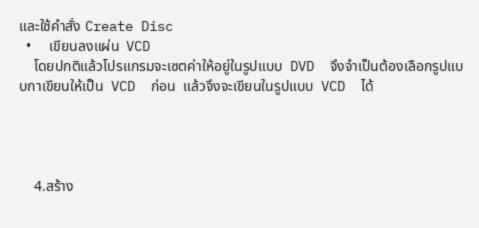และใช้คำสั่ง Create Disc
  •     เขียนลงแผ่น  VCD
    โดยปกติแล้วโปรแกรมจะเซตค่าให้อยู่ในรูปแบบ  DVD  จึงจำเป็นต้องเลือกรูปแบบกาเขียนให้เป็น  VCD  ก่อน  แล้วจึงจะเขียนในรูปแบบ  VCD  ได้




    4.สร้าง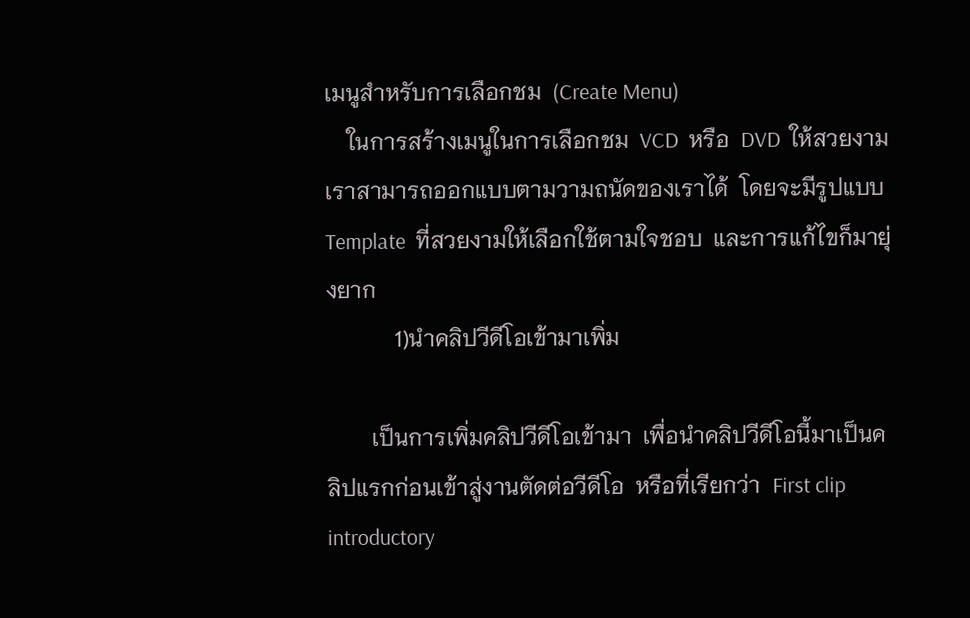เมนูสำหรับการเลือกชม  (Create Menu)
    ในการสร้างเมนูในการเลือกชม  VCD  หรือ  DVD  ให้สวยงาม  เราสามารถออกแบบตามวามถนัดของเราได้  โดยจะมีรูปแบบ  Template  ที่สวยงามให้เลือกใช้ตามใจชอบ  และการแก้ไขก็มายุ่งยาก
            1)นำคลิปวีดีโอเข้ามาเพิ่ม

        เป็นการเพิ่มคลิปวีดีโอเข้ามา  เพื่อนำคลิปวีดีโอนี้มาเป็นคลิปแรกก่อนเข้าสู่งานตัดต่อวีดีโอ  หรือที่เรียกว่า  First clip introductory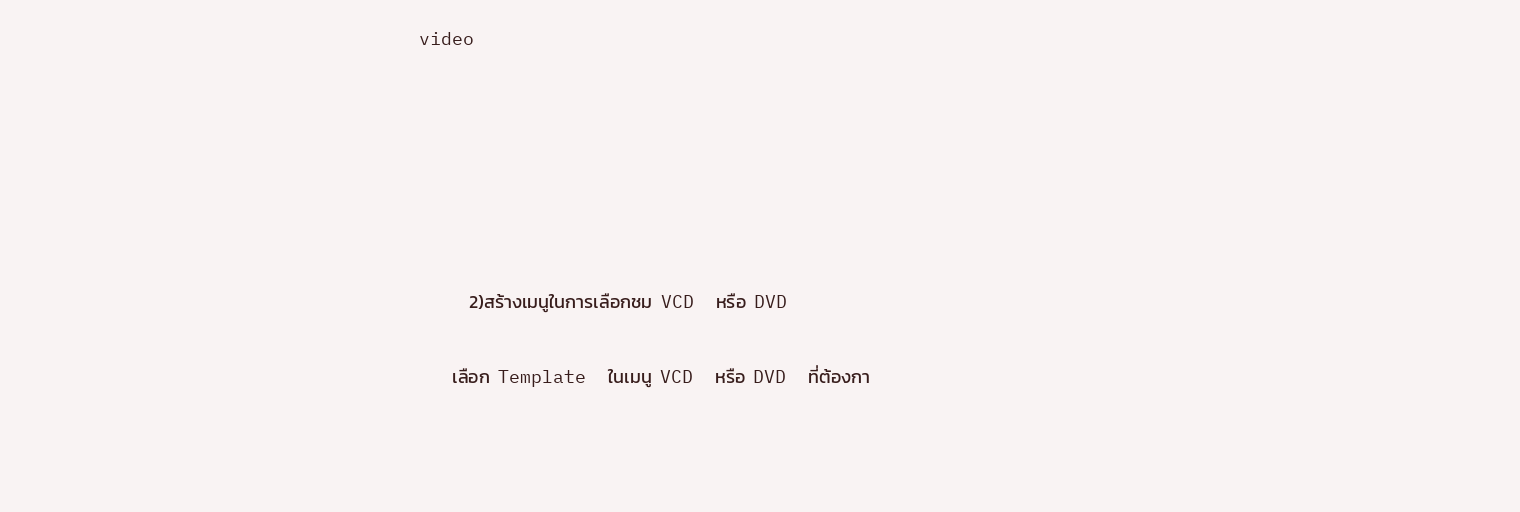video






            2)สร้างเมนูในการเลือกชม  VCD  หรือ  DVD

        เลือก  Template  ในเมนู  VCD  หรือ  DVD  ที่ต้องกา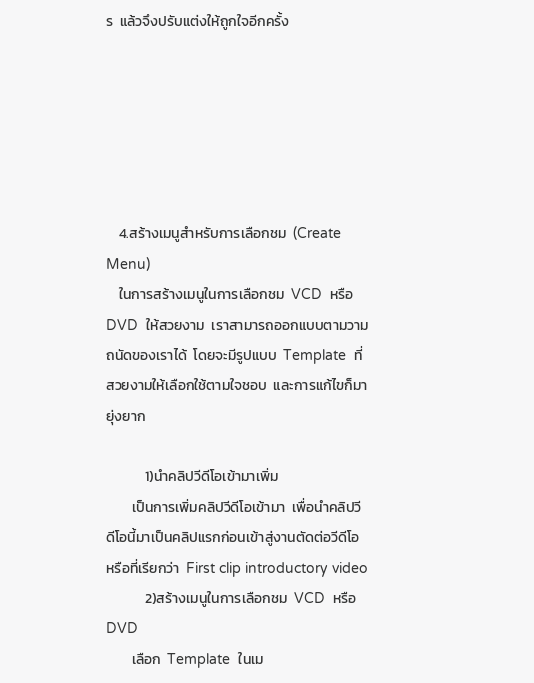ร  แล้วจึงปรับแต่งให้ถูกใจอีกครั้ง






    4.สร้างเมนูสำหรับการเลือกชม  (Create Menu)
    ในการสร้างเมนูในการเลือกชม  VCD  หรือ  DVD  ให้สวยงาม  เราสามารถออกแบบตามวามถนัดของเราได้  โดยจะมีรูปแบบ  Template  ที่สวยงามให้เลือกใช้ตามใจชอบ  และการแก้ไขก็มายุ่งยาก

            1)นำคลิปวีดีโอเข้ามาเพิ่ม
        เป็นการเพิ่มคลิปวีดีโอเข้ามา  เพื่อนำคลิปวีดีโอนี้มาเป็นคลิปแรกก่อนเข้าสู่งานตัดต่อวีดีโอ  หรือที่เรียกว่า  First clip introductory video
            2)สร้างเมนูในการเลือกชม  VCD  หรือ  DVD
        เลือก  Template  ในเม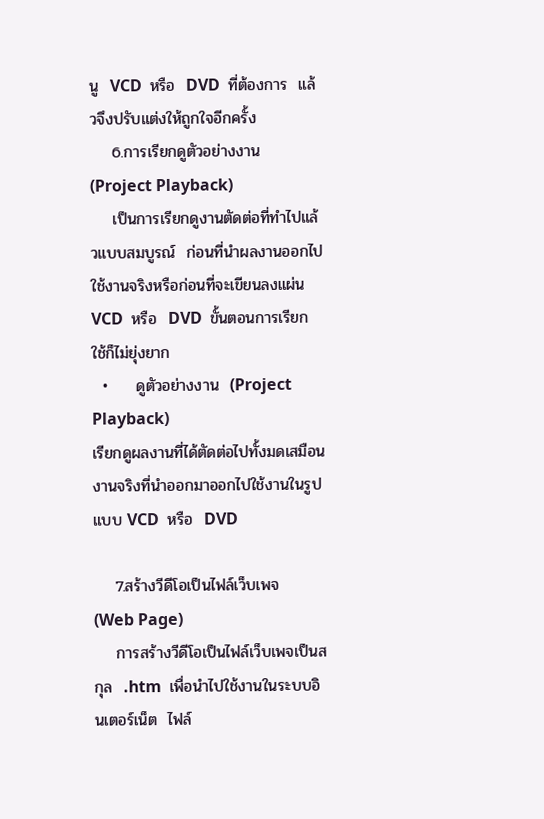นู  VCD  หรือ  DVD  ที่ต้องการ  แล้วจึงปรับแต่งให้ถูกใจอีกครั้ง
    6.การเรียกดูตัวอย่างงาน  (Project Playback)
    เป็นการเรียกดูงานตัดต่อที่ทำไปแล้วแบบสมบูรณ์  ก่อนที่นำผลงานออกไปใช้งานจริงหรือก่อนที่จะเขียนลงแผ่น  VCD  หรือ  DVD  ขั้นตอนการเรียกใช้ก็ไม่ยุ่งยาก
  •     ดูตัวอย่างงาน  (Project Playback)
เรียกดูผลงานที่ได้ตัดต่อไปทั้งมดเสมือนงานจริงที่นำออกมาออกไปใช้งานในรูปแบบ VCD  หรือ  DVD

    7.สร้างวีดีโอเป็นไฟล์เว็บเพจ  (Web Page)
    การสร้างวีดีโอเป็นไฟล์เว็บเพจเป็นสกุล  .htm  เพื่อนำไปใช้งานในระบบอินเตอร์เน็ต  ไฟล์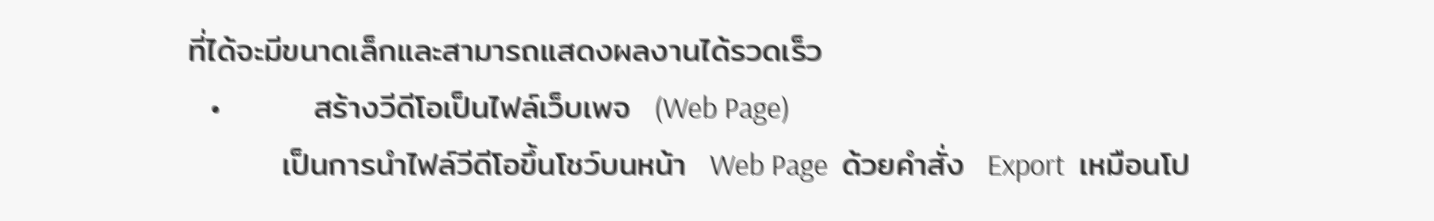ที่ได้จะมีขนาดเล็กและสามารถแสดงผลงานได้รวดเร็ว
  •        สร้างวีดีโอเป็นไฟล์เว็บเพจ  (Web Page)
        เป็นการนำไฟล์วีดีโอขึ้นโชว์บนหน้า  Web Page  ด้วยคำสั่ง  Export  เหมือนโป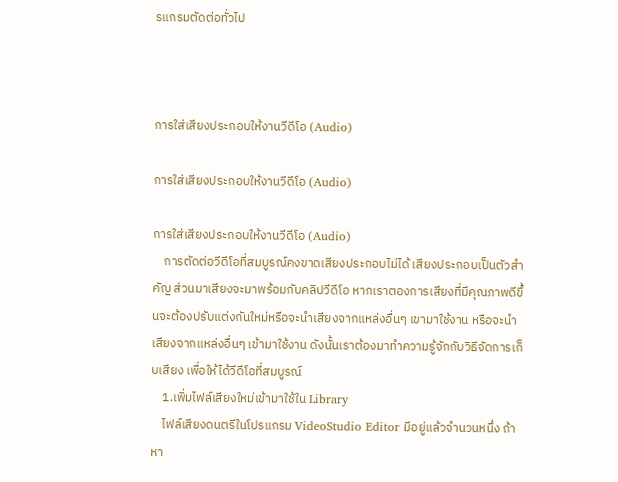รแกรมตัดต่อทั่วไป



การใส่เสียงประกอบให้งานวีดีโอ (Audio)

การใส่เสียงประกอบให้งานวีดีโอ (Audio)

การใส่เสียงประกอบให้งานวีดีโอ (Audio)
    การตัดต่อวีดีโอที่สมบูรณ์คงขาดเสียงประกอบไม่ได้ เสียงประกอบเป็นตัวสำคัญ ส่วนมาเสียงจะมาพร้อมกับคลิปวีดีโอ หากเราตองการเสียงที่มีคุณภาพดีขึ้นจะต้องปรับแต่งกันใหม่หรือจะนำเสียงจากแหล่งอื่นๆ เขามาใช้งาน หรือจะนำเสียงจากแหล่งอื่นๆ เข้ามาใช้งาน ดังนั้นเราต้องมาทำความรู้จักกับวิธีจัดการเก็บเสียง เพื่อให้ได้วีดีโอที่สมบูรณ์
    1.เพิ่มไฟล์เสียงใหม่เข้ามาใช้ใน Library
    ไฟล์เสียงดนตรีในโปรแกรม VideoStudio Editor มีอยู่แล้วจำนวนหนึ่ง ถ้าหา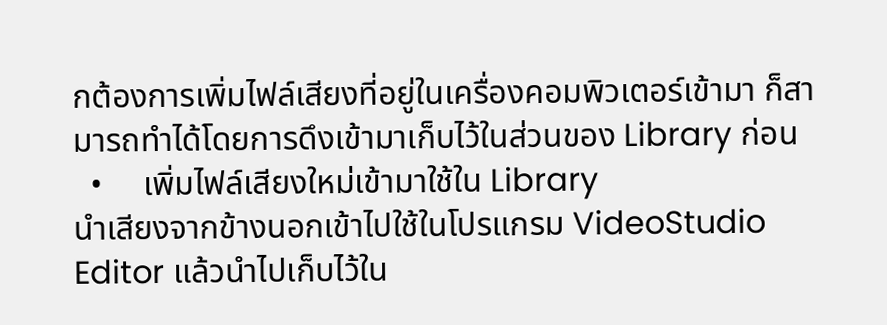กต้องการเพิ่มไฟล์เสียงที่อยู่ในเครื่องคอมพิวเตอร์เข้ามา ก็สามารถทำได้โดยการดึงเข้ามาเก็บไว้ในส่วนของ Library ก่อน
  •     เพิ่มไฟล์เสียงใหม่เข้ามาใช้ใน Library
นำเสียงจากข้างนอกเข้าไปใช้ในโปรแกรม VideoStudio Editor แล้วนำไปเก็บไว้ใน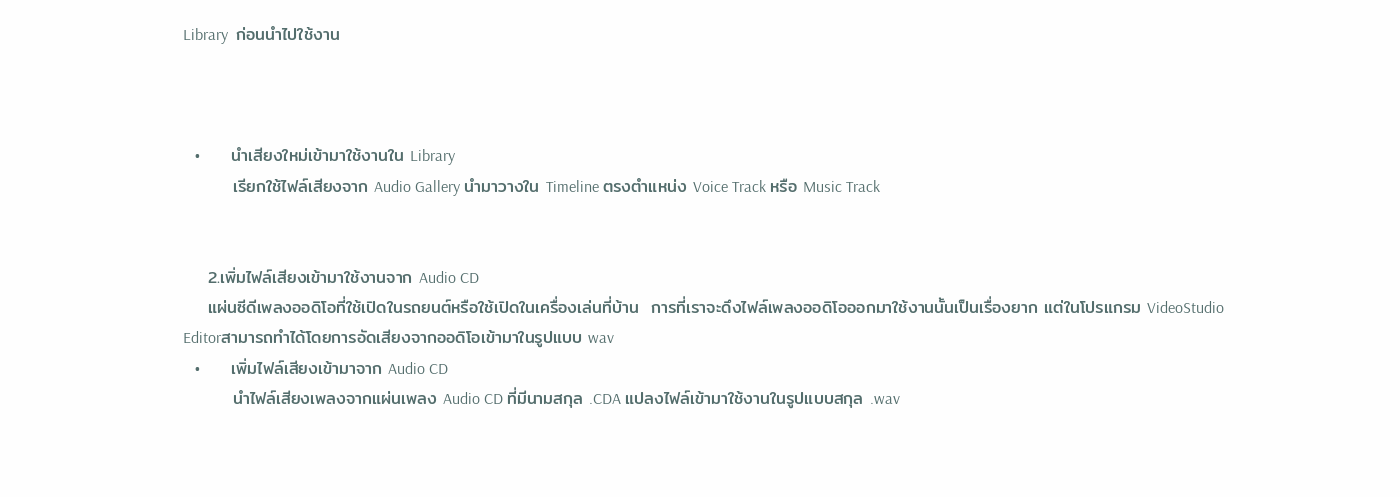Library  ก่อนนำไปใช้งาน



  •     นำเสียงใหม่เข้ามาใช้งานใน Library
        เรียกใช้ไฟล์เสียงจาก Audio Gallery นำมาวางใน Timeline ตรงตำแหน่ง Voice Track หรือ Music Track


    2.เพิ่มไฟล์เสียงเข้ามาใช้งานจาก Audio CD
    แผ่นซีดีเพลงออดิโอที่ใช้เปิดในรถยนต์หรือใช้เปิดในเครื่องเล่นที่บ้าน  การที่เราจะดึงไฟล์เพลงออดิโอออกมาใช้งานนั้นเป็นเรื่องยาก แต่ในโปรแกรม VideoStudio Editorสามารถทำได้โดยการอัดเสียงจากออดิโอเข้ามาในรูปแบบ wav
  •     เพิ่มไฟล์เสียงเข้ามาจาก Audio CD
        นำไฟล์เสียงเพลงจากแผ่นเพลง Audio CD ที่มีนามสกุล .CDA แปลงไฟล์เข้ามาใช้งานในรูปแบบสกุล .wav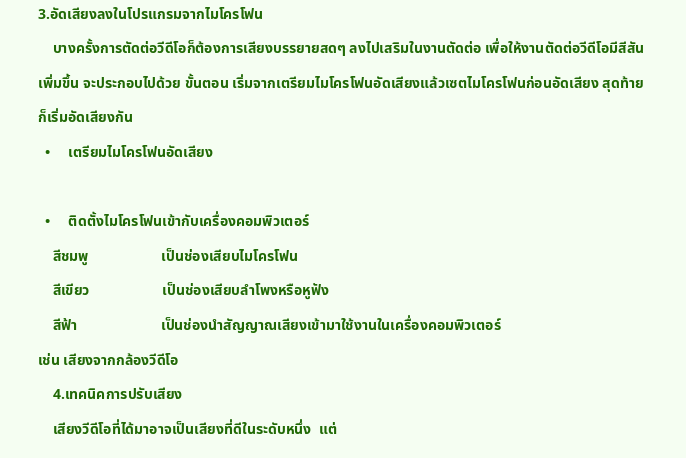3.อัดเสียงลงในโปรแกรมจากไมโครโฟน
    บางครั้งการตัดต่อวีดีโอก็ต้องการเสียงบรรยายสดๆ ลงไปเสริมในงานตัดต่อ เพื่อให้งานตัดต่อวีดีโอมีสีสันเพิ่มขึ้น จะประกอบไปด้วย ขั้นตอน เริ่มจากเตรียมไมโครโฟนอัดเสียงแล้วเซตไมโครโฟนก่อนอัดเสียง สุดท้ายก็เริ่มอัดเสียงกัน
  •     เตรียมไมโครโฟนอัดเสียง

  •     ติดตั้งไมโครโฟนเข้ากับเครื่องคอมพิวเตอร์
    สีชมพู                    เป็นช่องเสียบไมโครโฟน
    สีเขียว                    เป็นช่องเสียบลำโพงหรือหูฟัง
    สีฟ้า                       เป็นช่องนำสัญญาณเสียงเข้ามาใช้งานในเครื่องคอมพิวเตอร์                                                  เช่น เสียงจากกล้องวีดีโอ
    4.เทคนิคการปรับเสียง
    เสียงวีดีโอที่ได้มาอาจเป็นเสียงที่ดีในระดับหนึ่ง  แต่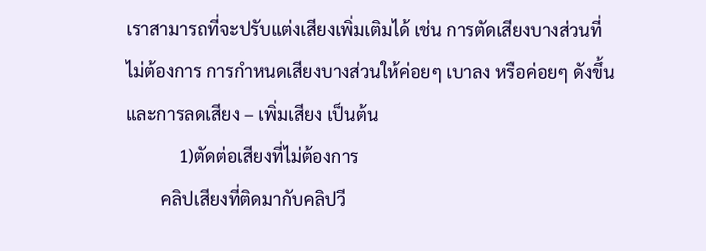เราสามารถที่จะปรับแต่งเสียงเพิ่มเติมได้ เช่น การตัดเสียงบางส่วนที่ไม่ต้องการ การกำหนดเสียงบางส่วนให้ค่อยๆ เบาลง หรือค่อยๆ ดังขึ้น และการลดเสียง – เพิ่มเสียง เป็นต้น
            1)ตัดต่อเสียงที่ไม่ต้องการ
        คลิปเสียงที่ติดมากับคลิปวี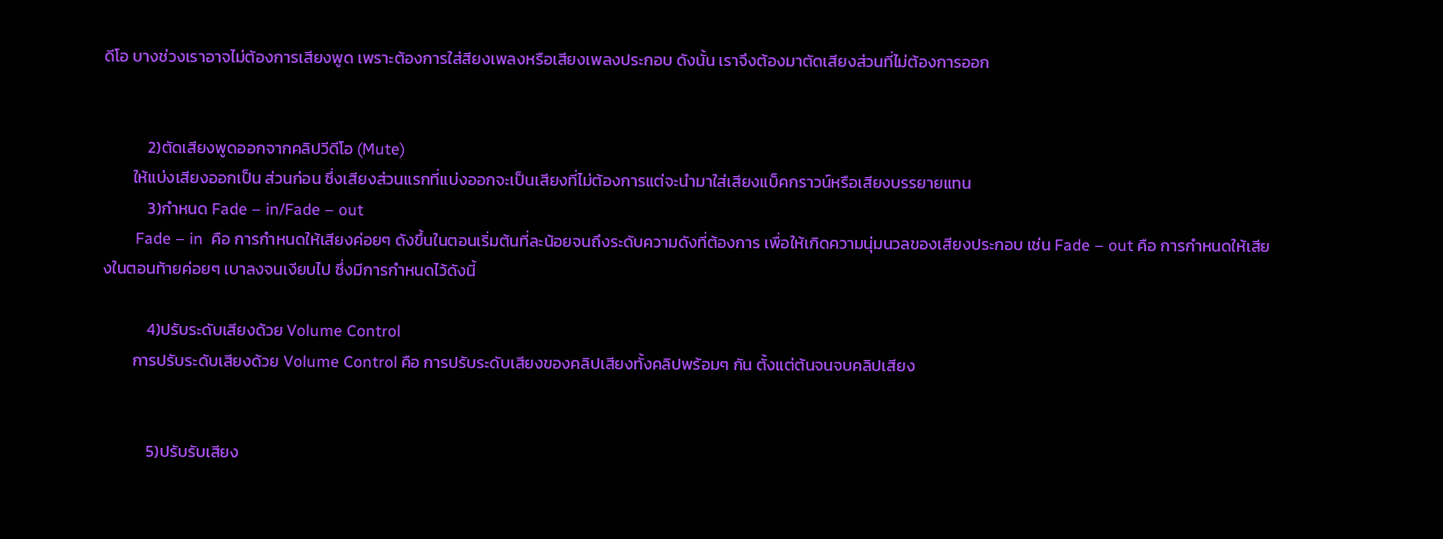ดีโอ บางช่วงเราอาจไม่ต้องการเสียงพูด เพราะต้องการใส่สียงเพลงหรือเสียงเพลงประกอบ ดังนั้น เราจึงต้องมาตัดเสียงส่วนที่ไม่ต้องการออก


            2)ตัดเสียงพูดออกจากคลิปวีดีโอ (Mute)
        ให้แบ่งเสียงออกเป็น ส่วนก่อน ซึ่งเสียงส่วนแรกที่แบ่งออกจะเป็นเสียงที่ไม่ต้องการแต่จะนำมาใส่เสียงแบ็คกราวน์หรือเสียงบรรยายแทน
            3)กำหนด Fade – in/Fade – out
        Fade – in  คือ การกำหนดให้เสียงค่อยๆ ดังขึ้นในตอนเริ่มต้นที่ละน้อยจนถึงระดับความดังที่ต้องการ เพื่อให้เกิดความนุ่มนวลของเสียงประกอบ เช่น Fade – out คือ การกำหนดให้เสียงในตอนท้ายค่อยๆ เบาลงจนเงียบไป ซึ่งมีการกำหนดไว้ดังนี้

            4)ปรับระดับเสียงด้วย Volume Control
        การปรับระดับเสียงด้วย Volume Control คือ การปรับระดับเสียงของคลิปเสียงทั้งคลิปพร้อมๆ กัน ตั้งแต่ต้นจนจบคลิปเสียง


            5)ปรับรับเสียง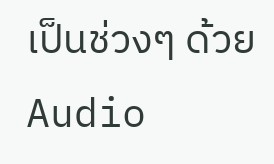เป็นช่วงๆ ด้วย Audio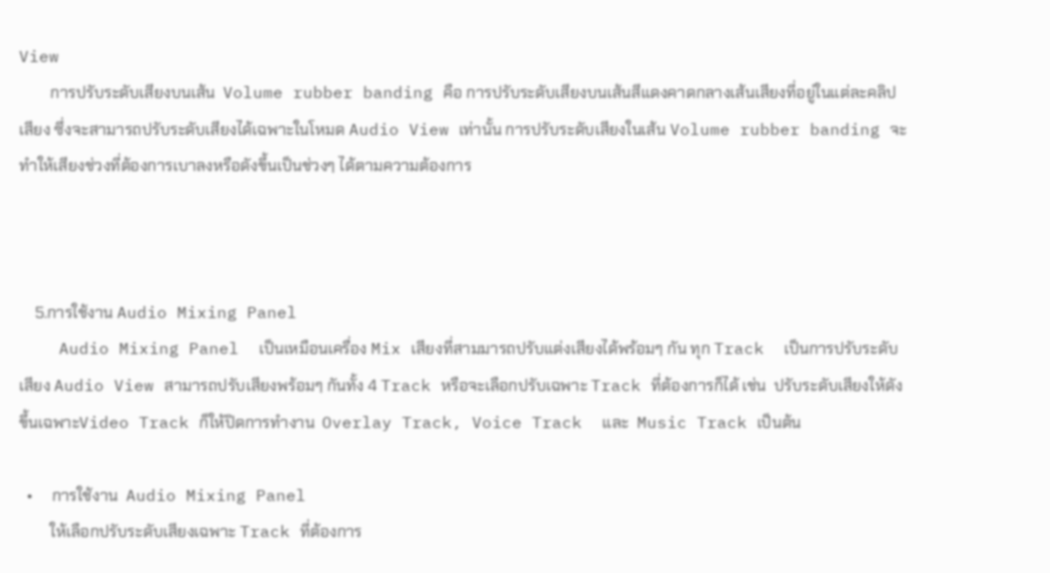View
        การปรับระดับเสียงบนเส้น  Volume rubber banding คือ การปรับระดับเสียงบนเส้นสีแดงคาดกลางเส้นเสียงที่อยู่ในแต่ละคลิปเสียง ซึ่งจะสามารถปรับระดับเสียงได้เฉพาะในโหมด Audio View เท่านั้น การปรับระดับเสียงในเส้น Volume rubber banding จะทำให้เสียงช่วงที่ต้องการเบาลงหรือดังขึ้นเป็นช่วงๆ ได้ตามความต้องการ



    5.การใช้งาน Audio Mixing Panel
    Audio Mixing Panel  เป็นเหมือนเครื่อง Mix เสียงที่สามมารถปรับแต่งเสียงได้พร้อมๆ กัน ทุก Track  เป็นการปรับระดับเสียง Audio View สามารถปรับเสียงพร้อมๆ กันทั้ง 4 Track หรือจะเลือกปรับเฉพาะ Track ที่ต้องการก็ได้ เช่น  ปรับระดับเสียงให้ดังขึ้นเฉพาะVideo Track ก็ให้ปิดการทำงาน  Overlay Track, Voice Track  และ  Music Track เป็นต้น

  •     การใช้งาน  Audio Mixing Panel
        ให้เลือกปรับระดับเสียงเฉพาะ Track ที่ต้องการ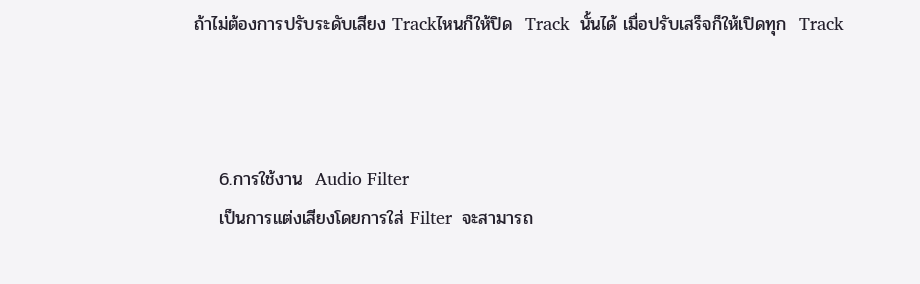ถ้าไม่ต้องการปรับระดับเสียง Trackไหนก็ให้ปิด  Track  นั้นได้ เมื่อปรับเสร็จก็ให้เปิดทุก  Track



    6.การใช้งาน  Audio Filter
    เป็นการแต่งเสียงโดยการใส่ Filter  จะสามารถ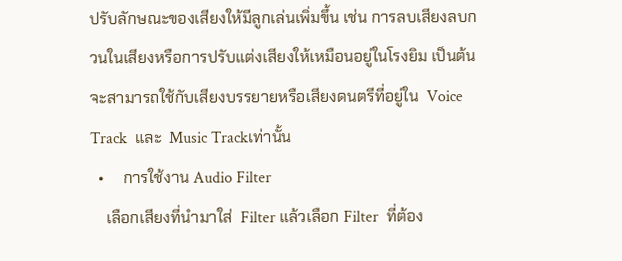ปรับลักษณะของเสียงให้มีลูกเล่นเพิ่มขึ้น เช่น การลบเสียงลบกวนในเสียงหรือการปรับแต่งเสียงให้เหมือนอยู่ในโรงยิม เป็นต้น จะสามารถใช้กับเสียงบรรยายหรือเสียงดนตรีที่อยู่ใน  Voice Track  และ  Music Trackเท่านั้น
  •     การใช้งาน Audio Filter
    เลือกเสียงที่นำมาใส่  Filter แล้วเลือก Filter  ที่ต้อง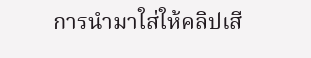การนำมาใส่ให้คลิปเสี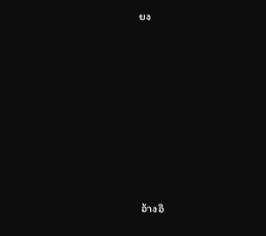ยง







อ้างอิ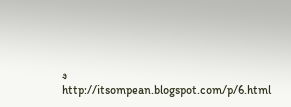ง  http://itsompean.blogspot.com/p/6.html